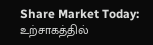Share Market Today: உற்சாகத்தில்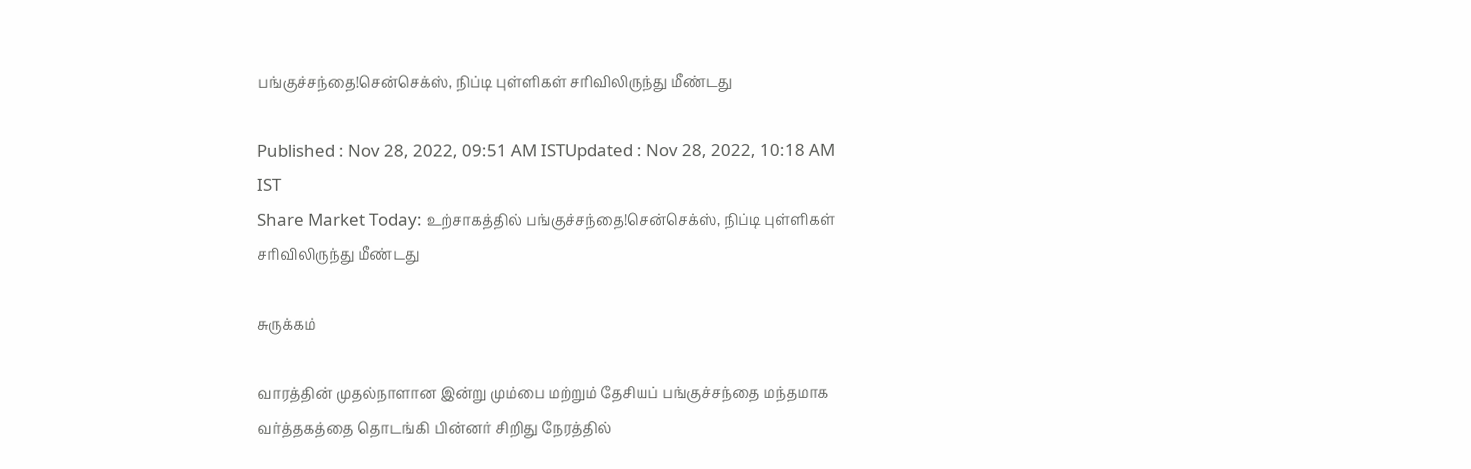பங்குச்சந்தை!சென்செக்ஸ், நிப்டி புள்ளிகள் சரிவிலிருந்து மீண்டது

Published : Nov 28, 2022, 09:51 AM ISTUpdated : Nov 28, 2022, 10:18 AM IST
Share Market Today: உற்சாகத்தில் பங்குச்சந்தை!சென்செக்ஸ், நிப்டி புள்ளிகள் சரிவிலிருந்து மீண்டது

சுருக்கம்

வாரத்தின் முதல்நாளான இன்று மும்பை மற்றும் தேசியப் பங்குச்சந்தை மந்தமாக வர்த்தகத்தை தொடங்கி பின்னர் சிறிது நேரத்தில்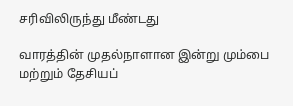சரிவிலிருந்து மீண்டது

வாரத்தின் முதல்நாளான இன்று மும்பை மற்றும் தேசியப்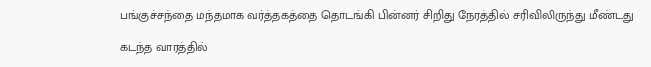பங்குச்சந்தை மந்தமாக வர்த்தகத்தை தொடங்கி பின்னர் சிறிது நேரத்தில் சரிவிலிருந்து மீண்டது

கடந்த வாரத்தில்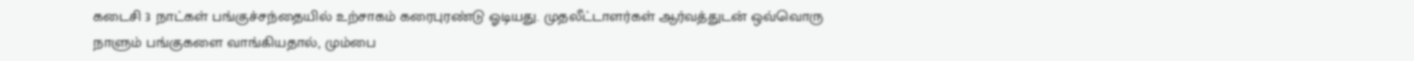கடைசி 3 நாட்கள் பங்குச்சந்தையில் உற்சாகம் கரைபுரண்டு ஓடியது. முதலீட்டாளர்கள் ஆர்வத்துடன் ஒவ்வொரு நாளும் பங்குகளை வாங்கியதால், மும்பை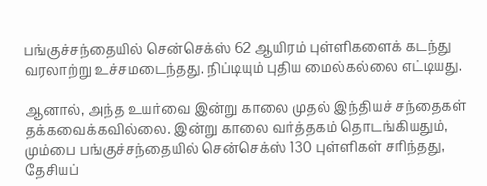பங்குச்சந்தையில் சென்செக்ஸ் 62 ஆயிரம் புள்ளிகளைக் கடந்து வரலாற்று உச்சமடைந்தது. நிப்டியும் புதிய மைல்கல்லை எட்டியது.

ஆனால், அந்த உயர்வை இன்று காலை முதல் இந்தியச் சந்தைகள் தக்கவைக்கவில்லை. இன்று காலை வர்த்தகம் தொடங்கியதும், மும்பை பங்குச்சந்தையில் சென்செக்ஸ் 130 புள்ளிகள் சரிந்தது, தேசியப்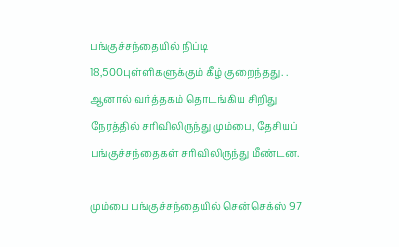பங்குச்சந்தையில் நிப்டி 18,500புள்ளிகளுக்கும் கீழ் குறைந்தது. . ஆனால் வர்த்தகம் தொடங்கிய சிறிது நேரத்தில் சரிவிலிருந்து மும்பை, தேசியப் பங்குச்சந்தைகள் சரிவிலிருந்து மீண்டன.

மும்பை பங்குச்சந்தையில் சென்செக்ஸ் 97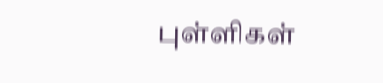புள்ளிகள்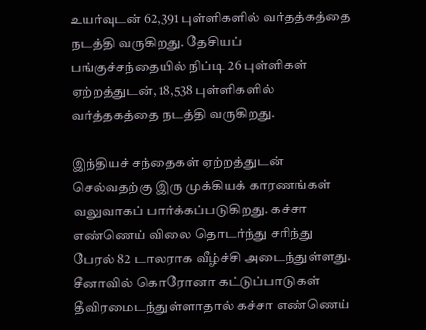உயர்வுடன் 62,391 புள்ளிகளில் வர்தத்கத்தை நடத்தி வருகிறது. தேசியப் பங்குச்சந்தையில் நிப்டி 26 புள்ளிகள் ஏற்றத்துடன், 18,538 புள்ளிகளில் வர்த்தகத்தை நடத்தி வருகிறது.

இந்தியச் சந்தைகள் ஏற்றத்துடன் செல்வதற்கு இரு முக்கியக் காரணங்கள் வலுவாகப் பார்க்கப்படுகிறது. கச்சா எண்ணெய் விலை தொடர்ந்து சரிந்து பேரல் 82 டாலராக வீழ்ச்சி அடைந்துள்ளது. சீனாவில் கொரோனா கட்டுப்பாடுகள் தீவிரமைடந்துள்ளாதால் கச்சா எண்ணெய்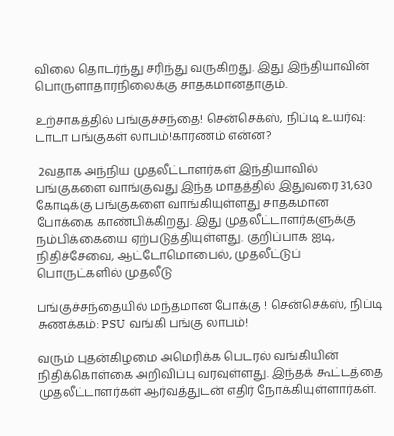விலை தொடர்ந்து சரிந்து வருகிறது. இது இந்தியாவின் பொருளாதாரநிலைக்கு சாதகமானதாகும்.

உற்சாகத்தில் பங்குச்சந்தை! சென்செக்ஸ், நிப்டி உயர்வு: டாடா பங்குகள் லாபம்!காரணம் என்ன?

 2வதாக அந்நிய முதலீட்டாளர்கள் இந்தியாவில் பங்குகளை வாங்குவது இந்த மாதத்தில் இதுவரை 31,630 கோடிக்கு பங்குகளை வாங்கியுள்ளது சாதகமான போக்கை காண்பிக்கிறது. இது முதலீட்டாளர்களுக்கு நம்பிக்கையை ஏற்படுத்தியுள்ளது. குறிப்பாக ஐடி, நிதிச்சேவை, ஆட்டோமொபைல், முதலீட்டுப் பொருட்களில் முதலீடு

பங்குச்சந்தையில் மந்தமான போக்கு ! சென்செக்ஸ், நிப்டி சுணக்கம்: PSU வங்கி பங்கு லாபம்!

வரும் புதன்கிழமை அமெரிக்க பெடரல் வங்கியின் நிதிக்கொள்கை அறிவிப்பு வரவுள்ளது. இந்தக் கூட்டத்தை முதலீட்டாளர்கள் ஆர்வத்துடன் எதிர் நோக்கியுள்ளார்கள்.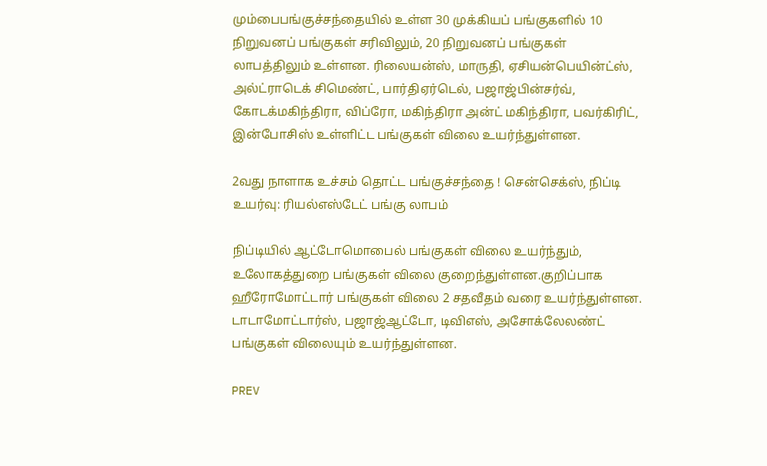மும்பைபங்குச்சந்தையில் உள்ள 30 முக்கியப் பங்குகளில் 10 நிறுவனப் பங்குகள் சரிவிலும், 20 நிறுவனப் பங்குகள் லாபத்திலும் உள்ளன. ரிலையன்ஸ், மாருதி, ஏசியன்பெயின்ட்ஸ், அல்ட்ராடெக் சிமெண்ட், பார்திஏர்டெல், பஜாஜ்பின்சர்வ், கோடக்மகிந்திரா, விப்ரோ, மகிந்திரா அன்ட் மகிந்திரா, பவர்கிரிட், இன்போசிஸ் உள்ளிட்ட பங்குகள் விலை உயர்ந்துள்ளன.

2வது நாளாக உச்சம் தொட்ட பங்குச்சந்தை ! சென்செக்ஸ், நிப்டி உயர்வு: ரியல்எஸ்டேட் பங்கு லாபம்

நிப்டியில் ஆட்டோமொபைல் பங்குகள் விலை உயர்ந்தும், உலோகத்துறை பங்குகள் விலை குறைந்துள்ளன.குறிப்பாக ஹீரோமோட்டார் பங்குகள் விலை 2 சதவீதம் வரை உயர்ந்துள்ளன. டாடாமோட்டார்ஸ், பஜாஜ்ஆட்டோ, டிவிஎஸ், அசோக்லேலண்ட் பங்குகள் விலையும் உயர்ந்துள்ளன.

PREV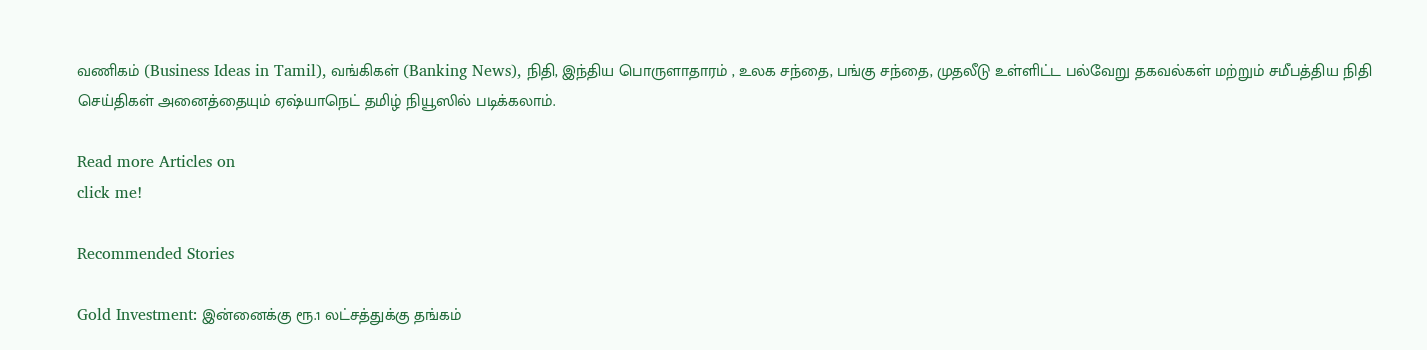வணிகம் (Business Ideas in Tamil), வங்கிகள் (Banking News), நிதி, இந்திய பொருளாதாரம் , உலக சந்தை, பங்கு சந்தை, முதலீடு உள்ளிட்ட பல்வேறு தகவல்கள் மற்றும் சமீபத்திய நிதி செய்திகள் அனைத்தையும் ஏஷ்யாநெட் தமிழ் நியூஸில் படிக்கலாம்.

Read more Articles on
click me!

Recommended Stories

Gold Investment: இன்னைக்கு ரூ.1 லட்சத்துக்கு தங்கம்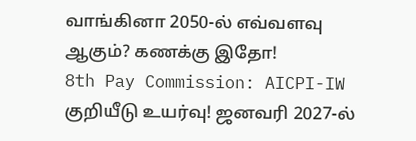வாங்கினா 2050-ல் எவ்வளவு ஆகும்? கணக்கு இதோ!
8th Pay Commission: AICPI-IW குறியீடு உயர்வு! ஜனவரி 2027-ல்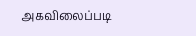அகவிலைப்படி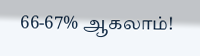66-67% ஆகலாம்!